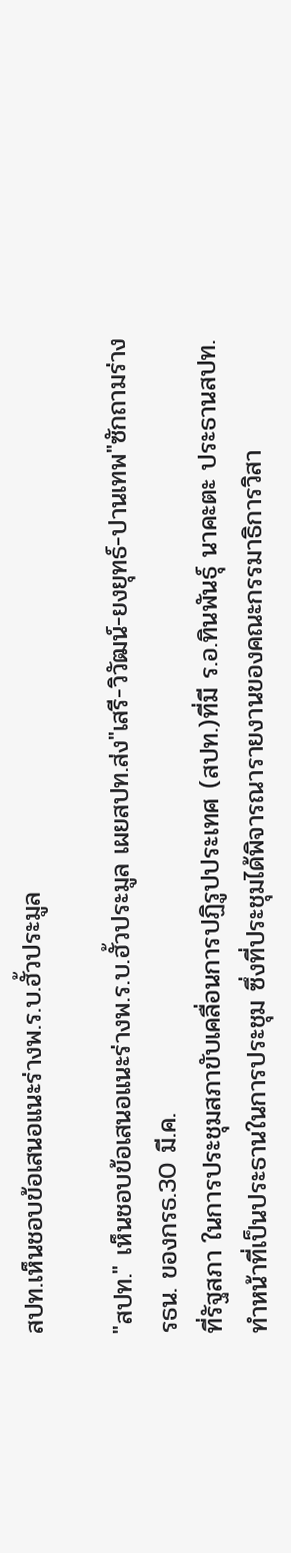สปท.เห็นชอบข้อเสนอแนะร่างพ.ร.บ.ฮั้วประมูล

"สปท." เห็นชอบข้อเสนอแนะร่างพ.ร.บ.ฮั้วประมูล เผยสปท.ส่ง"เสรี-วิวัฒน์-ยงยุทธ์-ปานเทพ"ซักถามร่างรธน. ของกรธ.30 มี.ค.
ที่รัฐสภา ในการประชุมสภาขับเคลื่อนการปฏิรูปประเทศ (สปท.)ที่มี ร.อ.ทินพันธุ์ นาคะตะ ประธานสปท.ทำหน้าที่เป็นประธานในการประชุม ซึ่งที่ประชุมได้พิจารณารายงานของคณะกรรมาธิการวิสา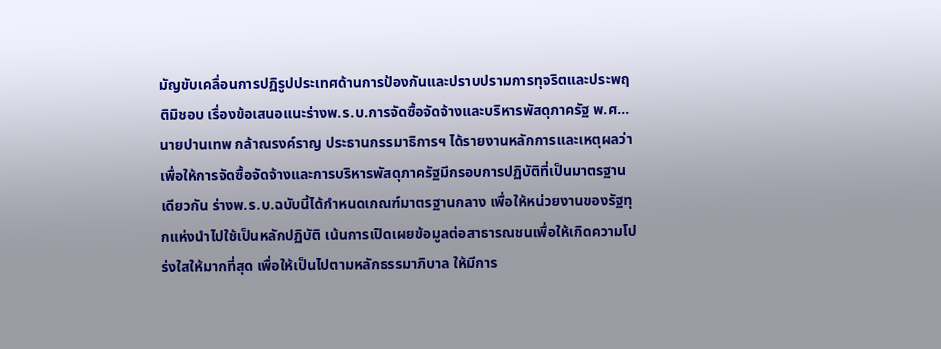มัญขับเคลื่อนการปฏิรูปประเทศด้านการป้องกันและปราบปรามการทุจริตและประพฤติมิชอบ เรื่องข้อเสนอแนะร่างพ.ร.บ.การจัดซื้อจัดจ้างและบริหารพัสดุภาครัฐ พ.ศ...
นายปานเทพ กล้าณรงค์ราญ ประธานกรรมาธิการฯ ได้รายงานหลักการและเหตุผลว่า เพื่อให้การจัดซื้อจัดจ้างและการบริหารพัสดุภาครัฐมีกรอบการปฏิบัติที่เป็นมาตรฐานเดียวกัน ร่างพ.ร.บ.ฉบับนี้ได้กำหนดเกณฑ์มาตรฐานกลาง เพื่อให้หน่วยงานของรัฐทุกแห่งนำไปใช้เป็นหลักปฏิบัติ เน้นการเปิดเผยข้อมูลต่อสาธารณชนเพื่อให้เกิดความโปร่งใสให้มากที่สุด เพื่อให้เป็นไปตามหลักธรรมาภิบาล ให้มีการ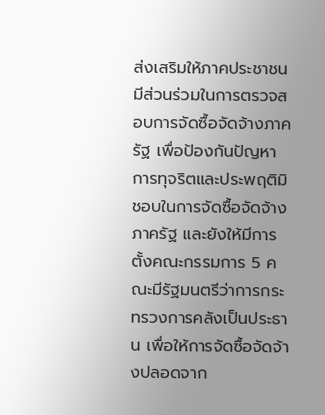ส่งเสริมให้ภาคประชาชนมีส่วนร่วมในการตรวจสอบการจัดซื้อจัดจ้างภาครัฐ เพื่อป้องกันปัญหาการทุจริตและประพฤติมิชอบในการจัดซื้อจัดจ้างภาครัฐ และยังให้มีการตั้งคณะกรรมการ 5 คณะมีรัฐมนตรีว่าการกระทรวงการคลังเป็นประธาน เพื่อให้การจัดซื้อจัดจ้างปลอดจาก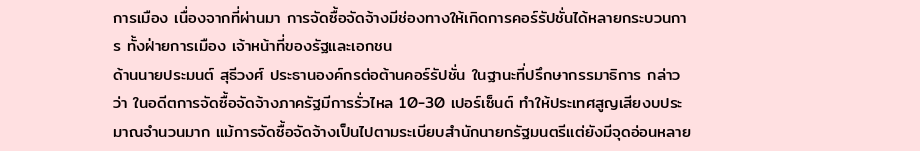การเมือง เนื่องจากที่ผ่านมา การจัดซื้อจัดจ้างมีช่องทางให้เกิดการคอร์รัปชั่นได้หลายกระบวนการ ทั้งฝ่ายการเมือง เจ้าหน้าที่ของรัฐและเอกชน
ด้านนายประมนต์ สุธีวงศ์ ประธานองค์กรต่อต้านคอร์รัปชั่น ในฐานะที่ปรึกษากรรมาธิการ กล่าวว่า ในอดีตการจัดซื้อจัดจ้างภาครัฐมีการรั่วไหล 10-30 เปอร์เซ็นต์ ทำให้ประเทศสูญเสียงบประมาณจำนวนมาก แม้การจัดซื้อจัดจ้างเป็นไปตามระเบียบสำนักนายกรัฐมนตรีแต่ยังมีจุดอ่อนหลาย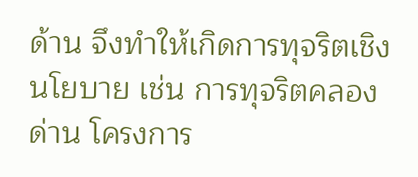ด้าน จึงทำให้เกิดการทุจริตเชิงนโยบาย เช่น การทุจริตคลองด่าน โครงการ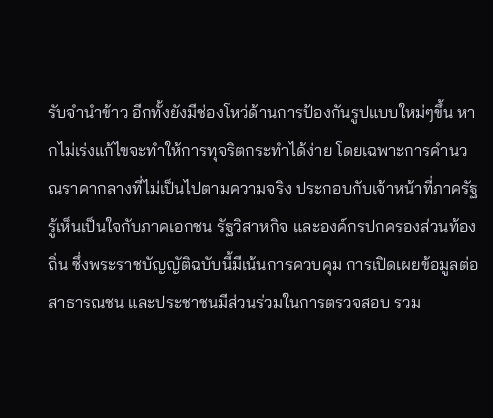รับจำนำข้าว อีกทั้งยังมีช่องโหว่ด้านการป้องกันรูปแบบใหม่ๆขึ้น หากไม่เร่งแก้ไขจะทำให้การทุจริตกระทำได้ง่าย โดยเฉพาะการคำนวณราคากลางที่ไม่เป็นไปตามความจริง ประกอบกับเจ้าหน้าที่ภาครัฐรู้เห็นเป็นใจกับภาคเอกชน รัฐวิสาหกิจ และองค์กรปกครองส่วนท้องถิ่น ซึ่งพระราชบัญญัติฉบับนี้มีเน้นการควบคุม การเปิดเผยข้อมูลต่อสาธารณชน และประชาชนมีส่วนร่วมในการตรวจสอบ รวม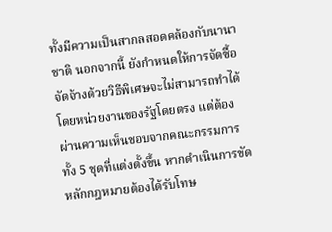ทั้งมีความเป็นสากลสอดคล้องกับนานาชาติ นอกจากนี้ ยังกำหนดให้การจัดซื้อจัดจ้างด้วยวิธีพิเศษจะไม่สามารถทำได้โดยหน่วยงานของรัฐโดยตรง แต่ต้องผ่านความเห็นชอบจากคณะกรรมการทั้ง 5 ชุดที่แต่งตั้งขึ้น หากดำเนินการขัดหลักกฎหมายต้องได้รับโทษ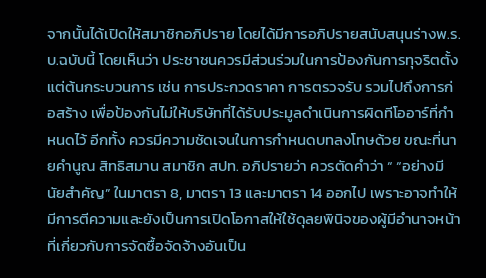จากนั้นได้เปิดให้สมาชิกอภิปราย โดยได้มีการอภิปรายสนับสนุนร่างพ.ร.บ.ฉบับนี้ โดยเห็นว่า ประชาชนควรมีส่วนร่วมในการป้องกันการทุจริตตั้งแต่ต้นกระบวนการ เช่น การประกวดราคา การตรวจรับ รวมไปถึงการก่อสร้าง เพื่อป้องกันไม่ให้บริษัทที่ได้รับประมูลดำเนินการผิดทีโออาร์ที่กำหนดไว้ อีกทั้ง ควรมีความชัดเจนในการกำหนดบทลงโทษด้วย ขณะที่นายคำนูณ สิทธิสมาน สมาชิก สปท. อภิปรายว่า ควรตัดคำว่า “ “อย่างมีนัยสำคัญ” ในมาตรา 8, มาตรา 13 และมาตรา 14 ออกไป เพราะอาจทำให้มีการตีความและยังเป็นการเปิดโอกาสให้ใช้ดุลยพินิจของผู้มีอำนาจหน้าที่เกี่ยวกับการจัดซื้อจัดจ้างอันเป็น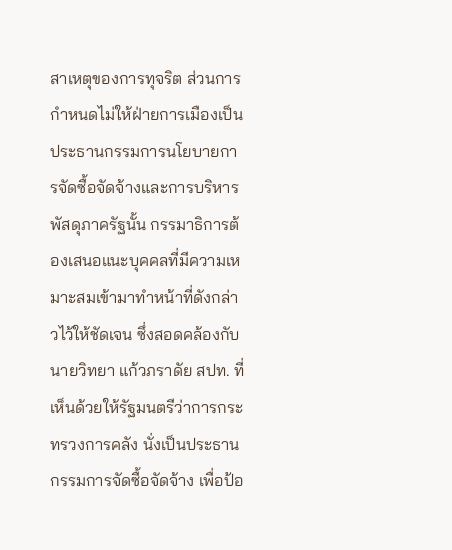สาเหตุของการทุจริต ส่วนการกำหนดไม่ให้ฝ่ายการเมืองเป็นประธานกรรมการนโยบายการจัดซื้อจัดจ้างและการบริหารพัสดุภาครัฐนั้น กรรมาธิการต้องเสนอแนะบุคคลที่มีความเหมาะสมเข้ามาทำหน้าที่ดังกล่าวไว้ให้ชัดเจน ซึ่งสอดคล้องกับนายวิทยา แก้วภราดัย สปท. ที่เห็นด้วยให้รัฐมนตรีว่าการกระทรวงการคลัง นั่งเป็นประธานกรรมการจัดซื้อจัดจ้าง เพื่อป้อ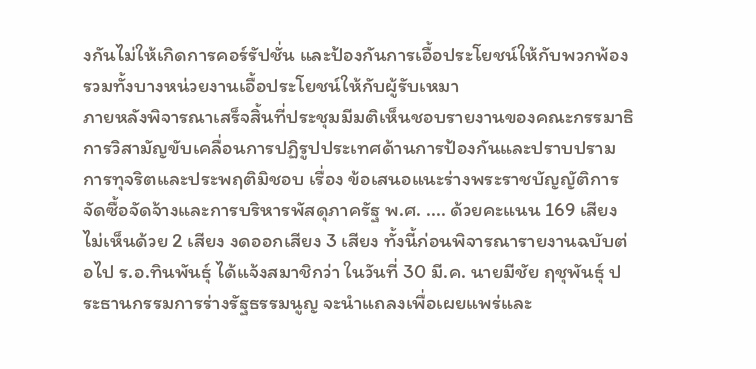งกันไม่ให้เกิดการคอร์รัปชั่น และป้องกันการเอื้อประโยชน์ให้กับพวกพ้อง รวมทั้งบางหน่วยงานเอื้อประโยชน์ให้กับผู้รับเหมา
ภายหลังพิจารณาเสร็จสิ้นที่ประชุมมีมติเห็นชอบรายงานของคณะกรรมาธิการวิสามัญขับเคลื่อนการปฏิรูปประเทศด้านการป้องกันและปราบปรามการทุจริตและประพฤติมิชอบ เรื่อง ข้อเสนอแนะร่างพระราชบัญญัติการจัดซื้อจัดจ้างและการบริหารพัสดุภาครัฐ พ.ศ. .... ด้วยคะแนน 169 เสียง ไม่เห็นด้วย 2 เสียง งดออกเสียง 3 เสียง ทั้งนี้ก่อนพิจารณารายงานฉบับต่อไป ร.อ.ทินพันธุ์ ได้แจ้งสมาชิกว่า ในวันที่ 30 มี.ค. นายมีชัย ฤชุพันธุ์ ประธานกรรมการร่างรัฐธรรมนูญ จะนำแถลงเพื่อเผยแพร่และ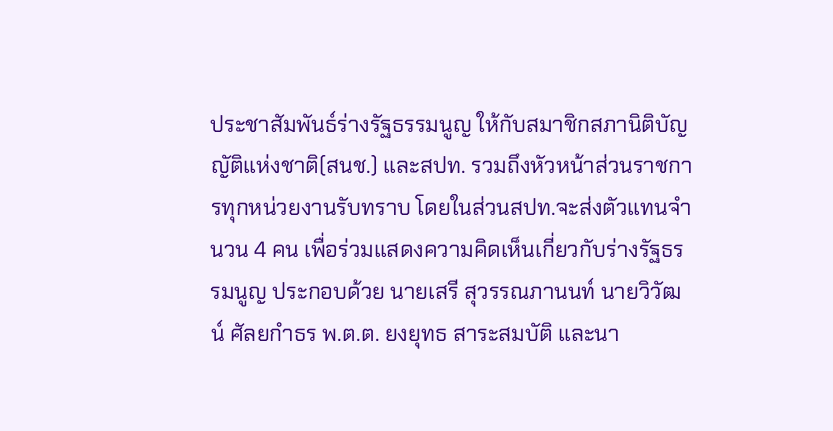ประชาสัมพันธ์ร่างรัฐธรรมนูญ ให้กับสมาชิกสภานิติบัญญัติแห่งชาติ(สนช.) และสปท. รวมถึงหัวหน้าส่วนราชการทุกหน่วยงานรับทราบ โดยในส่วนสปท.จะส่งตัวแทนจำนวน 4 คน เพื่อร่วมแสดงความคิดเห็นเกี่ยวกับร่างรัฐธรรมนูญ ประกอบด้วย นายเสรี สุวรรณภานนท์ นายวิวัฒน์ ศัลยกำธร พ.ต.ต. ยงยุทธ สาระสมบัติ และนา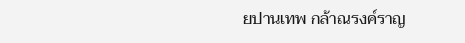ยปานเทพ กล้าณรงค์ราญ